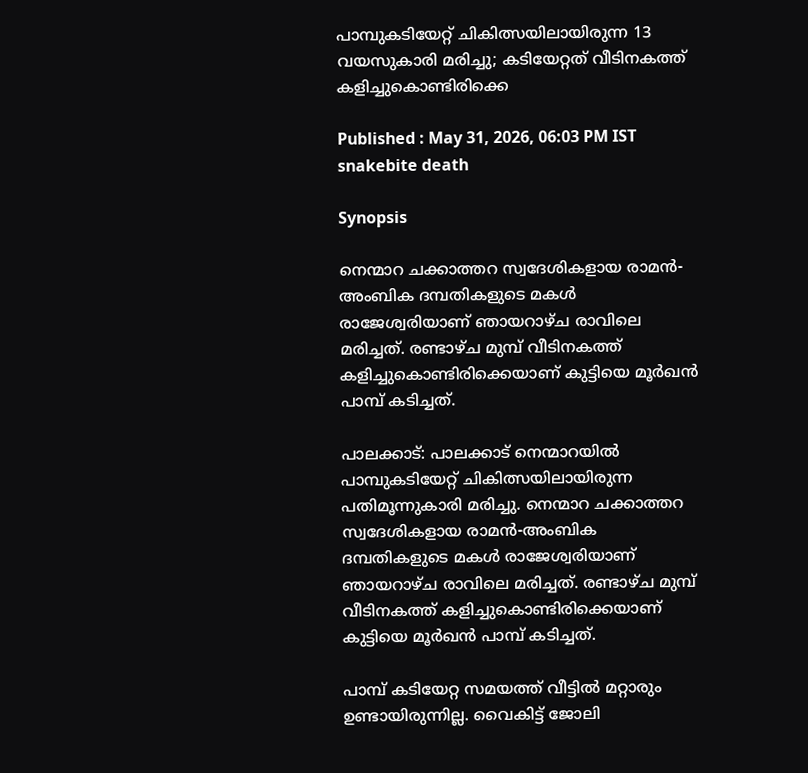പാമ്പുകടിയേറ്റ് ചികിത്സയിലായിരുന്ന 13 വയസുകാരി മരിച്ചു; കടിയേറ്റത് വീടിനകത്ത് കളിച്ചുകൊണ്ടിരിക്കെ

Published : May 31, 2026, 06:03 PM IST
snakebite death

Synopsis

നെന്മാറ ചക്കാത്തറ സ്വദേശികളായ രാമൻ-അംബിക ദമ്പതികളുടെ മകൾ രാജേശ്വരിയാണ് ഞായറാഴ്ച രാവിലെ മരിച്ചത്. രണ്ടാഴ്ച മുമ്പ് വീടിനകത്ത് കളിച്ചുകൊണ്ടിരിക്കെയാണ് കുട്ടിയെ മൂർഖൻ പാമ്പ് കടിച്ചത്.

പാലക്കാട്: പാലക്കാട് നെന്മാറയിൽ പാമ്പുകടിയേറ്റ് ചികിത്സയിലായിരുന്ന പതിമൂന്നുകാരി മരിച്ചു. നെന്മാറ ചക്കാത്തറ സ്വദേശികളായ രാമൻ-അംബിക ദമ്പതികളുടെ മകൾ രാജേശ്വരിയാണ് ഞായറാഴ്ച രാവിലെ മരിച്ചത്. രണ്ടാഴ്ച മുമ്പ് വീടിനകത്ത് കളിച്ചുകൊണ്ടിരിക്കെയാണ് കുട്ടിയെ മൂർഖൻ പാമ്പ് കടിച്ചത്.

പാമ്പ് കടിയേറ്റ സമയത്ത് വീട്ടിൽ മറ്റാരും ഉണ്ടായിരുന്നില്ല. വൈകിട്ട് ജോലി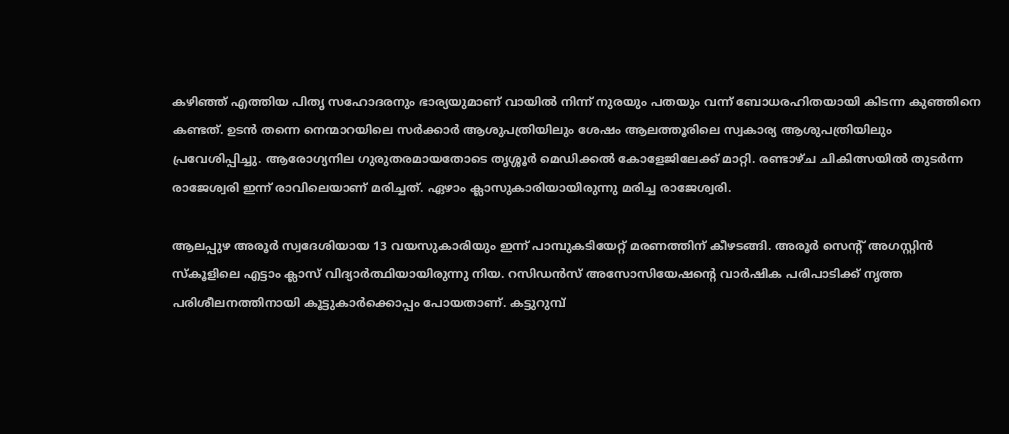കഴിഞ്ഞ് എത്തിയ പിതൃ സഹോദരനും ഭാര്യയുമാണ് വായിൽ നിന്ന് നുരയും പതയും വന്ന് ബോധരഹിതയായി കിടന്ന കുഞ്ഞിനെ കണ്ടത്. ഉടൻ തന്നെ നെന്മാറയിലെ സർക്കാർ ആശുപത്രിയിലും ശേഷം ആലത്തൂരിലെ സ്വകാര്യ ആശുപത്രിയിലും പ്രവേശിപ്പിച്ചു. ആരോഗ്യനില ഗുരുതരമായതോടെ തൃശ്ശൂർ മെഡിക്കൽ കോളേജിലേക്ക് മാറ്റി. രണ്ടാഴ്ച ചികിത്സയിൽ തുടർന്ന രാജേശ്വരി ഇന്ന് രാവിലെയാണ് മരിച്ചത്. ഏഴാം ക്ലാസുകാരിയായിരുന്നു മരിച്ച രാജേശ്വരി.

ആലപ്പുഴ അരൂർ സ്വദേശിയായ 13 വയസുകാരിയും ഇന്ന് പാമ്പുകടിയേറ്റ് മരണത്തിന് കീഴടങ്ങി. അരൂര്‍ സെന്‍റ് അഗസ്റ്റിന്‍ സ്കൂളിലെ എട്ടാം ക്ലാസ് വിദ്യാര്‍ത്ഥിയായിരുന്നു നിയ. റസിഡന്‍സ് അസോസിയേഷന്‍റെ വാര്‍ഷിക പരിപാടിക്ക് നൃത്ത പരിശീലനത്തിനായി കൂട്ടുകാർക്കൊപ്പം പോയതാണ്. കട്ടുറുമ്പ്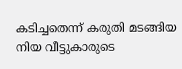കടിച്ചതെന്ന് കരുതി മടങ്ങിയ നിയ വീട്ടുകാരുടെ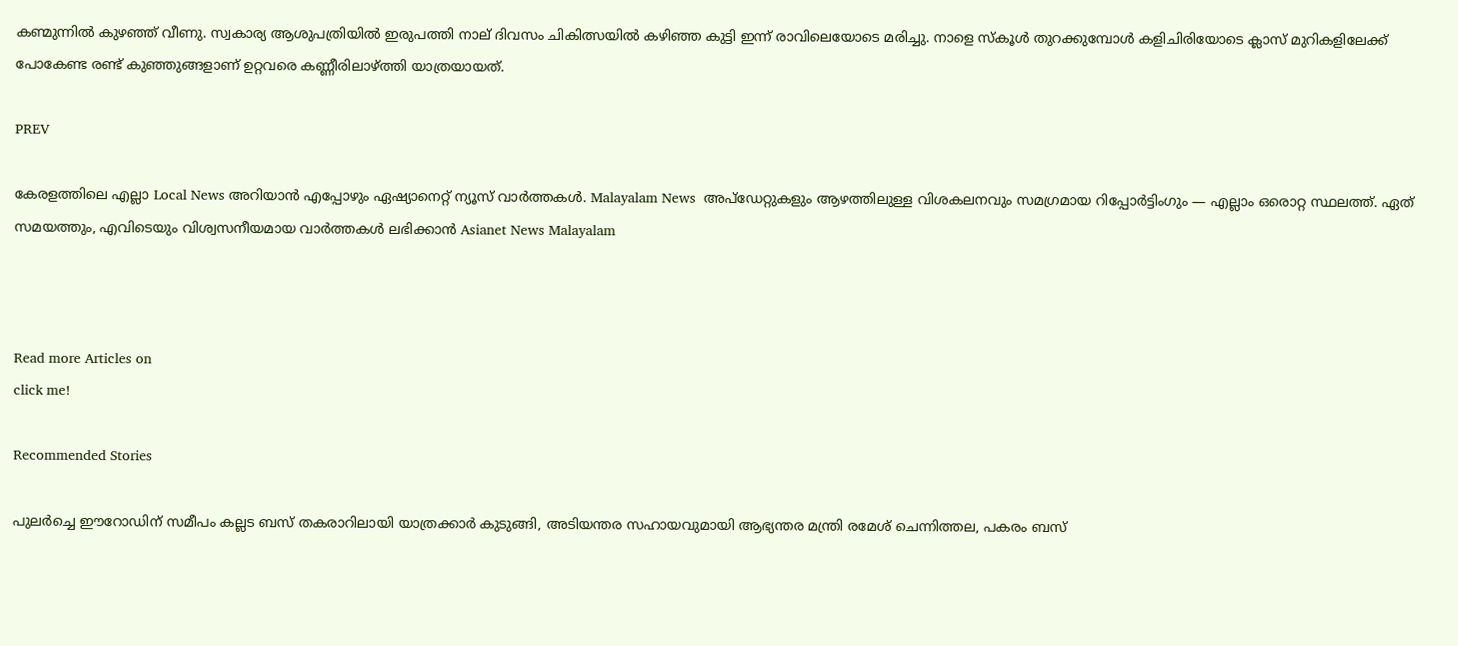കണ്മുന്നിൽ കുഴഞ്ഞ് വീണു. സ്വകാര്യ ആശുപത്രിയില്‍ ഇരുപത്തി നാല് ദിവസം ചികിത്സയില്‍ കഴിഞ്ഞ കുട്ടി ഇന്ന് രാവിലെയോടെ മരിച്ചു. നാളെ സ്കൂൾ തുറക്കുമ്പോൾ കളിചിരിയോടെ ക്ലാസ് മുറികളിലേക്ക് പോകേണ്ട രണ്ട് കുഞ്ഞുങ്ങളാണ് ഉറ്റവരെ കണ്ണീരിലാഴ്ത്തി യാത്രയായത്.

PREV

കേരളത്തിലെ എല്ലാ Local News അറിയാൻ എപ്പോഴും ഏഷ്യാനെറ്റ് ന്യൂസ് വാർത്തകൾ. Malayalam News  അപ്‌ഡേറ്റുകളും ആഴത്തിലുള്ള വിശകലനവും സമഗ്രമായ റിപ്പോർട്ടിംഗും — എല്ലാം ഒരൊറ്റ സ്ഥലത്ത്. ഏത് സമയത്തും, എവിടെയും വിശ്വസനീയമായ വാർത്തകൾ ലഭിക്കാൻ Asianet News Malayalam



Read more Articles on
click me!

Recommended Stories

പുലർച്ചെ ഈറോഡിന് സമീപം കല്ലട ബസ് തകരാറിലായി യാത്രക്കാർ കുടുങ്ങി, അടിയന്തര സഹായവുമായി ആഭ്യന്തര മന്ത്രി രമേശ് ചെന്നിത്തല, പകരം ബസ്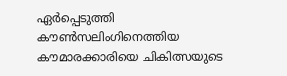ഏർപ്പെടുത്തി
കൗണ്‍സലിംഗിനെത്തിയ കൗമാരക്കാരിയെ ചികിത്സയുടെ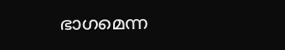ഭാഗമെന്ന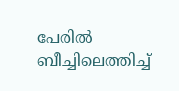പേരിൽ ബീച്ചിലെത്തിച്ച്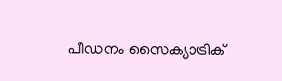പീഡനം സൈക്യാട്രിക്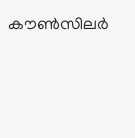കൗണ്‍സിലർ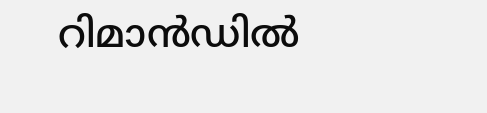റിമാൻഡിൽ